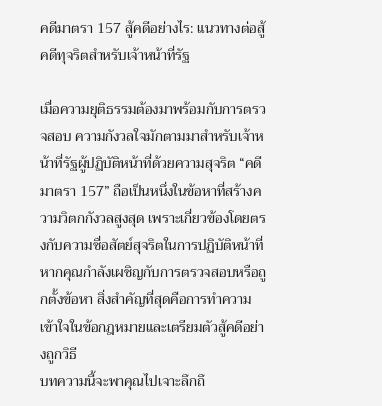คดีมาตรา 157 สู้คดีอย่างไร: แนวทางต่อสู้คดีทุจริตสำหรับเจ้าหน้าที่รัฐ

เมื่อความยุติธรรมต้องมาพร้อมกับการตรวจสอบ ความกังวลใจมักตามมาสำหรับเจ้าหน้าที่รัฐผู้ปฏิบัติหน้าที่ด้วยความสุจริต “คดีมาตรา 157” ถือเป็นหนึ่งในข้อหาที่สร้างความวิตกกังวลสูงสุด เพราะเกี่ยวข้องโดยตรงกับความซื่อสัตย์สุจริตในการปฏิบัติหน้าที่ หากคุณกำลังเผชิญกับการตรวจสอบหรือถูกตั้งข้อหา สิ่งสำคัญที่สุดคือการทำความเข้าใจในข้อกฎหมายและเตรียมตัวสู้คดีอย่างถูกวิธี
บทความนี้จะพาคุณไปเจาะลึกถึ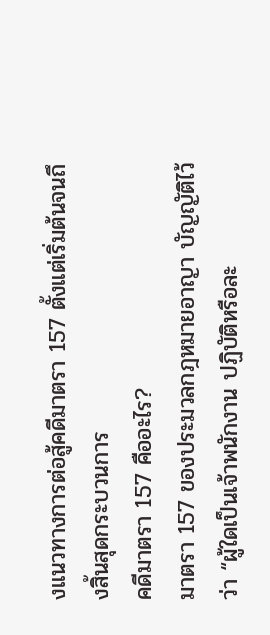งแนวทางการต่อสู้คดีมาตรา 157 ตั้งแต่เริ่มต้นจนถึงสิ้นสุดกระบวนการ
คดีมาตรา 157 คืออะไร?
มาตรา 157 ของประมวลกฎหมายอาญา บัญญัติไว้ว่า “ผู้ใดเป็นเจ้าพนักงาน ปฏิบัติหรือละ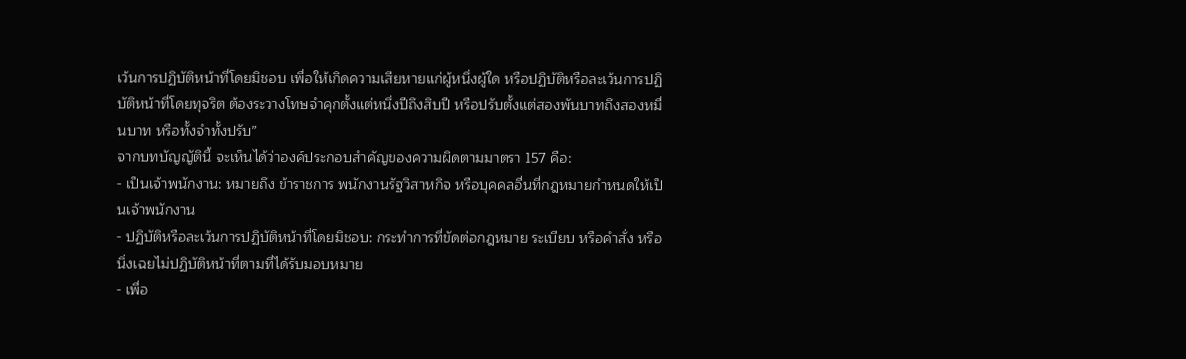เว้นการปฏิบัติหน้าที่โดยมิชอบ เพื่อให้เกิดความเสียหายแก่ผู้หนึ่งผู้ใด หรือปฏิบัติหรือละเว้นการปฏิบัติหน้าที่โดยทุจริต ต้องระวางโทษจำคุกตั้งแต่หนึ่งปีถึงสิบปี หรือปรับตั้งแต่สองพันบาทถึงสองหมื่นบาท หรือทั้งจำทั้งปรับ”
จากบทบัญญัตินี้ จะเห็นได้ว่าองค์ประกอบสำคัญของความผิดตามมาตรา 157 คือ:
- เป็นเจ้าพนักงาน: หมายถึง ข้าราชการ พนักงานรัฐวิสาหกิจ หรือบุคคลอื่นที่กฎหมายกำหนดให้เป็นเจ้าพนักงาน
- ปฏิบัติหรือละเว้นการปฏิบัติหน้าที่โดยมิชอบ: กระทำการที่ขัดต่อกฎหมาย ระเบียบ หรือคำสั่ง หรือนิ่งเฉยไม่ปฏิบัติหน้าที่ตามที่ได้รับมอบหมาย
- เพื่อ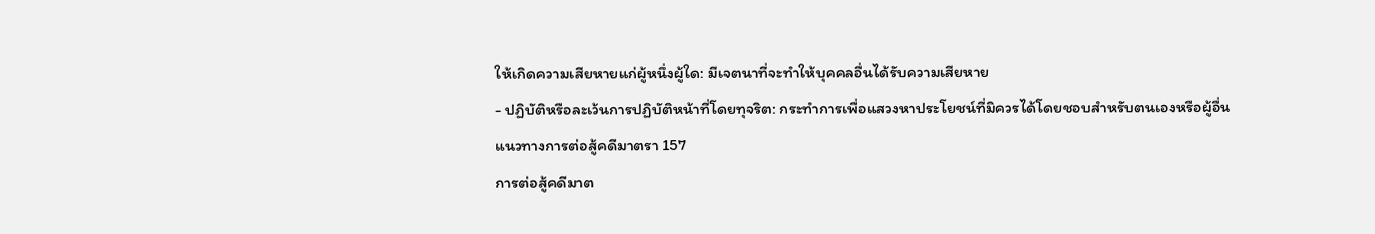ให้เกิดความเสียหายแก่ผู้หนึ่งผู้ใด: มีเจตนาที่จะทำให้บุคคลอื่นได้รับความเสียหาย
- ปฏิบัติหรือละเว้นการปฏิบัติหน้าที่โดยทุจริต: กระทำการเพื่อแสวงหาประโยชน์ที่มิควรได้โดยชอบสำหรับตนเองหรือผู้อื่น
แนวทางการต่อสู้คดีมาตรา 157
การต่อสู้คดีมาต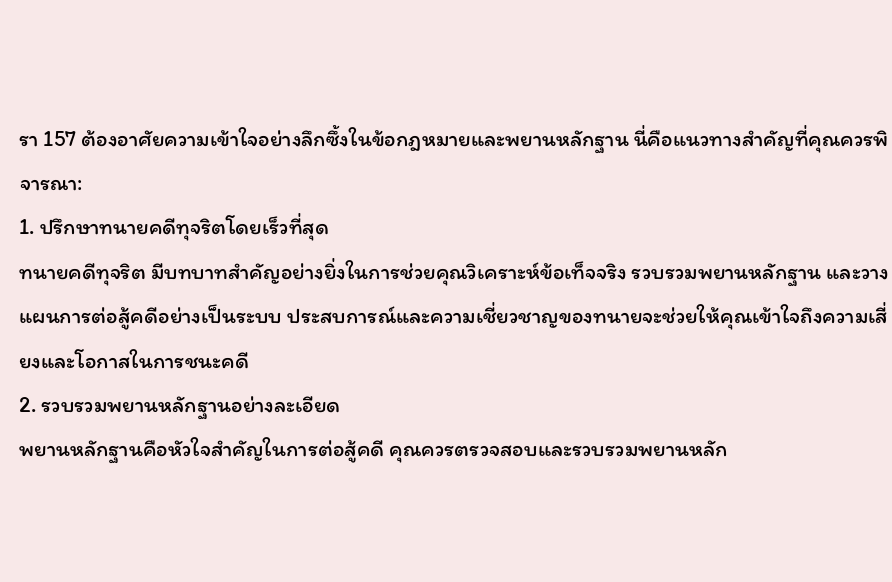รา 157 ต้องอาศัยความเข้าใจอย่างลึกซึ้งในข้อกฎหมายและพยานหลักฐาน นี่คือแนวทางสำคัญที่คุณควรพิจารณา:
1. ปรึกษาทนายคดีทุจริตโดยเร็วที่สุด
ทนายคดีทุจริต มีบทบาทสำคัญอย่างยิ่งในการช่วยคุณวิเคราะห์ข้อเท็จจริง รวบรวมพยานหลักฐาน และวางแผนการต่อสู้คดีอย่างเป็นระบบ ประสบการณ์และความเชี่ยวชาญของทนายจะช่วยให้คุณเข้าใจถึงความเสี่ยงและโอกาสในการชนะคดี
2. รวบรวมพยานหลักฐานอย่างละเอียด
พยานหลักฐานคือหัวใจสำคัญในการต่อสู้คดี คุณควรตรวจสอบและรวบรวมพยานหลัก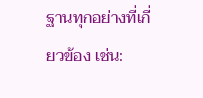ฐานทุกอย่างที่เกี่ยวข้อง เช่น: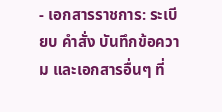- เอกสารราชการ: ระเบียบ คำสั่ง บันทึกข้อความ และเอกสารอื่นๆ ที่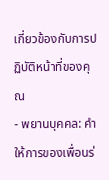เกี่ยวข้องกับการปฏิบัติหน้าที่ของคุณ
- พยานบุคคล: คำให้การของเพื่อนร่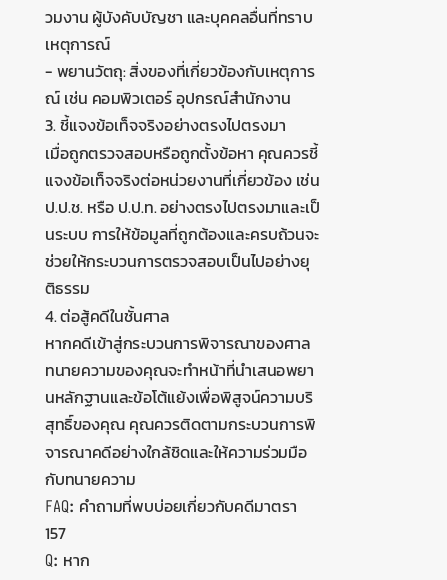วมงาน ผู้บังคับบัญชา และบุคคลอื่นที่ทราบเหตุการณ์
- พยานวัตถุ: สิ่งของที่เกี่ยวข้องกับเหตุการณ์ เช่น คอมพิวเตอร์ อุปกรณ์สำนักงาน
3. ชี้แจงข้อเท็จจริงอย่างตรงไปตรงมา
เมื่อถูกตรวจสอบหรือถูกตั้งข้อหา คุณควรชี้แจงข้อเท็จจริงต่อหน่วยงานที่เกี่ยวข้อง เช่น ป.ป.ช. หรือ ป.ป.ท. อย่างตรงไปตรงมาและเป็นระบบ การให้ข้อมูลที่ถูกต้องและครบถ้วนจะช่วยให้กระบวนการตรวจสอบเป็นไปอย่างยุติธรรม
4. ต่อสู้คดีในชั้นศาล
หากคดีเข้าสู่กระบวนการพิจารณาของศาล ทนายความของคุณจะทำหน้าที่นำเสนอพยานหลักฐานและข้อโต้แย้งเพื่อพิสูจน์ความบริสุทธิ์ของคุณ คุณควรติดตามกระบวนการพิจารณาคดีอย่างใกล้ชิดและให้ความร่วมมือกับทนายความ
FAQ: คำถามที่พบบ่อยเกี่ยวกับคดีมาตรา 157
Q: หาก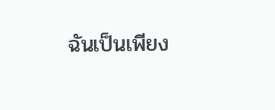ฉันเป็นเพียง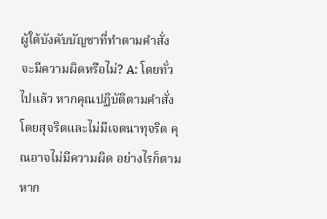ผู้ใต้บังคับบัญชาที่ทำตามคำสั่ง จะมีความผิดหรือไม่? A: โดยทั่วไปแล้ว หากคุณปฏิบัติตามคำสั่งโดยสุจริตและไม่มีเจตนาทุจริต คุณอาจไม่มีความผิด อย่างไรก็ตาม หาก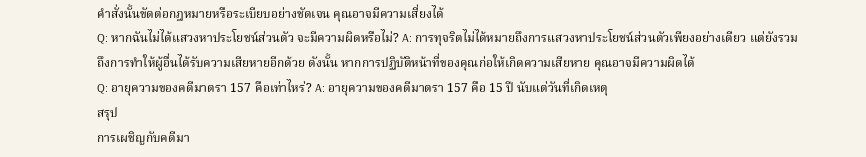คำสั่งนั้นขัดต่อกฎหมายหรือระเบียบอย่างชัดเจน คุณอาจมีความเสี่ยงได้
Q: หากฉันไม่ได้แสวงหาประโยชน์ส่วนตัว จะมีความผิดหรือไม่? A: การทุจริตไม่ได้หมายถึงการแสวงหาประโยชน์ส่วนตัวเพียงอย่างเดียว แต่ยังรวมถึงการทำให้ผู้อื่นได้รับความเสียหายอีกด้วย ดังนั้น หากการปฏิบัติหน้าที่ของคุณก่อให้เกิดความเสียหาย คุณอาจมีความผิดได้
Q: อายุความของคดีมาตรา 157 คือเท่าไหร่? A: อายุความของคดีมาตรา 157 คือ 15 ปี นับแต่วันที่เกิดเหตุ
สรุป
การเผชิญกับคดีมา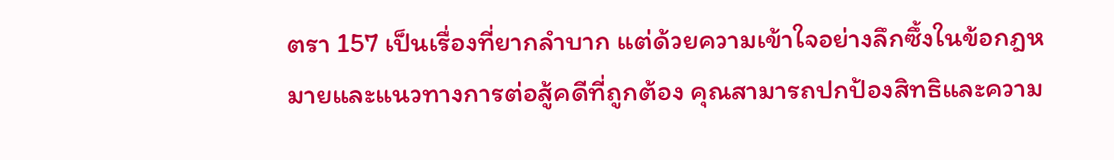ตรา 157 เป็นเรื่องที่ยากลำบาก แต่ด้วยความเข้าใจอย่างลึกซึ้งในข้อกฎหมายและแนวทางการต่อสู้คดีที่ถูกต้อง คุณสามารถปกป้องสิทธิและความ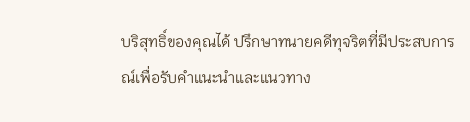บริสุทธิ์ของคุณได้ ปรึกษาทนายคดีทุจริตที่มีประสบการณ์เพื่อรับคำแนะนำและแนวทาง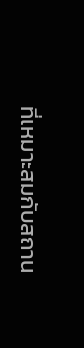ที่เหมาะสมกับสถาน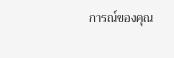การณ์ของคุณ